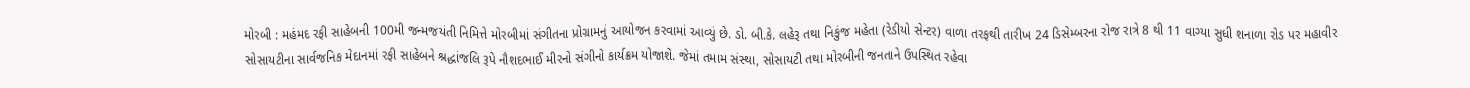મોરબી : મહંમદ રફી સાહેબની 100મી જન્મજયંતી નિમિત્તે મોરબીમાં સંગીતના પ્રોગ્રામનું આયોજન કરવામાં આવ્યું છે. ડો. બી.કે. લહેરૂ તથા નિકુંજ મહેતા (રેડીયો સેન્ટર) વાળા તરફથી તારીખ 24 ડિસેમ્બરના રોજ રાત્રે 8 થી 11 વાગ્યા સુધી શનાળા રોડ પર મહાવીર સોસાયટીના સાર્વજનિક મેદાનમાં રફી સાહેબને શ્રદ્ધાંજલિ રૂપે નૌશદભાઈ મીરનો સંગીનો કાર્યક્રમ યોજાશે. જેમાં તમામ સંસ્થા, સોસાયટી તથા મોરબીની જનતાને ઉપસ્થિત રહેવા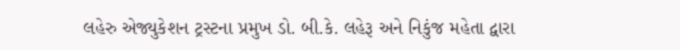લહેરુ એજ્યુકેશન ટ્રસ્ટના પ્રમુખ ડો. બી.કે. લહેરૂ અને નિકુંજ મહેતા દ્વારા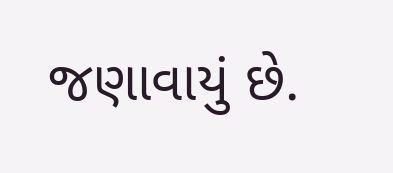જણાવાયું છે.